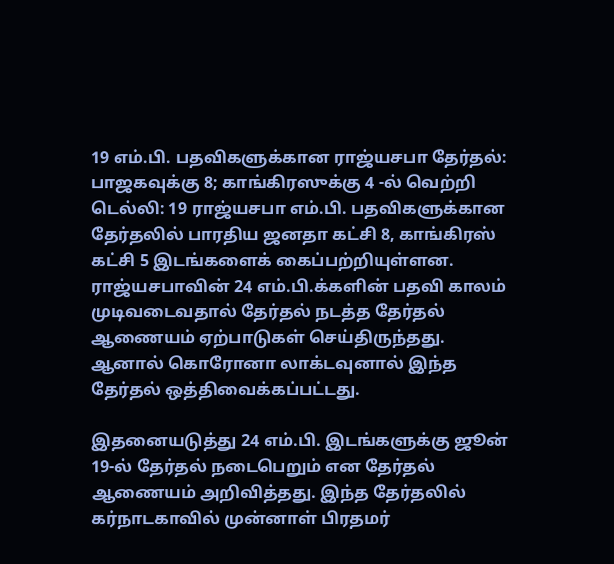19 எம்.பி. பதவிகளுக்கான ராஜ்யசபா தேர்தல்: பாஜகவுக்கு 8; காங்கிரஸுக்கு 4 -ல் வெற்றி
டெல்லி: 19 ராஜ்யசபா எம்.பி. பதவிகளுக்கான தேர்தலில் பாரதிய ஜனதா கட்சி 8, காங்கிரஸ் கட்சி 5 இடங்களைக் கைப்பற்றியுள்ளன.
ராஜ்யசபாவின் 24 எம்.பி.க்களின் பதவி காலம் முடிவடைவதால் தேர்தல் நடத்த தேர்தல் ஆணையம் ஏற்பாடுகள் செய்திருந்தது. ஆனால் கொரோனா லாக்டவுனால் இந்த தேர்தல் ஒத்திவைக்கப்பட்டது.

இதனையடுத்து 24 எம்.பி. இடங்களுக்கு ஜூன் 19-ல் தேர்தல் நடைபெறும் என தேர்தல் ஆணையம் அறிவித்தது. இந்த தேர்தலில் கர்நாடகாவில் முன்னாள் பிரதமர்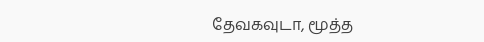தேவகவுடா, மூத்த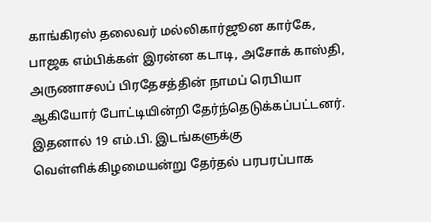காங்கிரஸ் தலைவர் மல்லிகார்ஜூன கார்கே, பாஜக எம்பிக்கள் இரன்ன கடாடி, அசோக் காஸ்தி, அருணாசலப் பிரதேசத்தின் நாமப் ரெபியா ஆகியோர் போட்டியின்றி தேர்ந்தெடுக்கப்பட்டனர்.
இதனால் 19 எம்.பி. இடங்களுக்கு வெள்ளிக்கிழமையன்று தேர்தல் பரபரப்பாக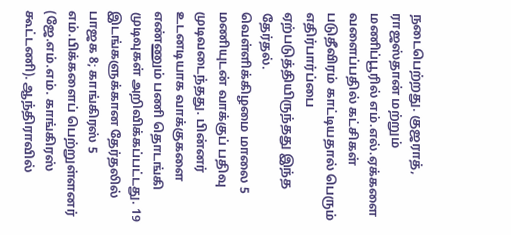நடைபெற்றது. குஜராத், ராஜஸ்தான் மற்றும் மணிப்பூரில் எம்.எல்.ஏக்களை வளைப்பதில் கட்சிகள் படுதீவிரம் காட்டியதால் பெரும் எதிர்பார்ப்பை ஏற்படுத்தியிருந்தது இந்த தேர்தல்.
வெள்ளிக்கிழமை மாலை 5 மணியுடன் வாக்குப் பதிவு முடிவடைந்தது. பின்னர் உடனடியாக வாக்குகளை எண்ணும் பணி தொடங்கி முடிவுகள் அறிவிக்கப்பட்டது. 19 இடங்களுக்கான தேர்தலில் பாஜக 8; காங்கிரஸ் 5 எம்.பிக்களைப் பெற்றுள்ளனர் (ஜே.எம்.எம். காங்கிரஸ் கூட்டணி). ஆந்திராவில்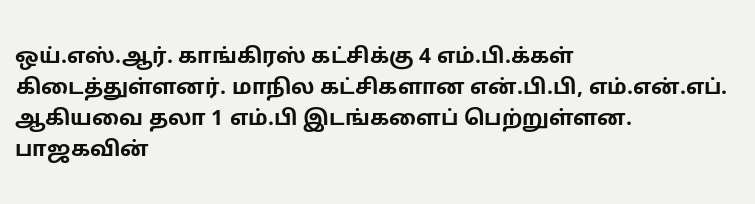ஒய்.எஸ்.ஆர். காங்கிரஸ் கட்சிக்கு 4 எம்.பி.க்கள் கிடைத்துள்ளனர். மாநில கட்சிகளான என்.பி.பி, எம்.என்.எப். ஆகியவை தலா 1 எம்.பி இடங்களைப் பெற்றுள்ளன.
பாஜகவின்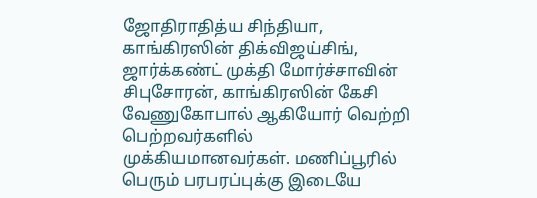ஜோதிராதித்ய சிந்தியா, காங்கிரஸின் திக்விஜய்சிங், ஜார்க்கண்ட் முக்தி மோர்ச்சாவின் சிபுசோரன், காங்கிரஸின் கேசி வேணுகோபால் ஆகியோர் வெற்றி பெற்றவர்களில் முக்கியமானவர்கள். மணிப்பூரில் பெரும் பரபரப்புக்கு இடையே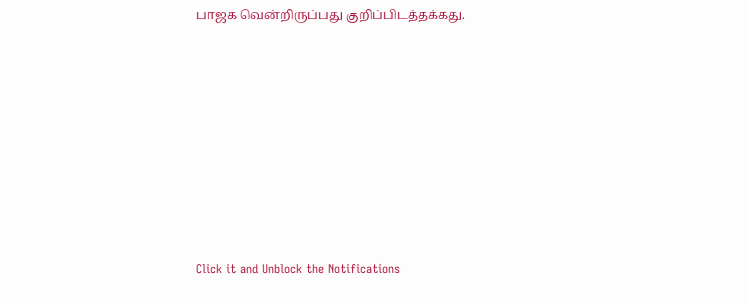பாஜக வென்றிருப்பது குறிப்பிடத்தக்கது.












Click it and Unblock the Notifications